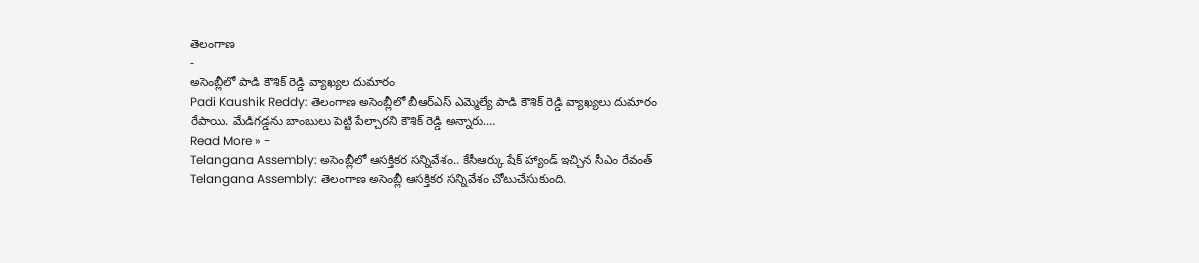తెలంగాణ
-
అసెంబ్లీలో పాడి కౌశిక్ రెడ్డి వ్యాఖ్యల దుమారం
Padi Kaushik Reddy: తెలంగాణ అసెంబ్లీలో బీఆర్ఎస్ ఎమ్మెల్యే పాడి కౌశిక్ రెడ్డి వ్యాఖ్యలు దుమారం రేపాయి. మేడిగడ్డను బాంబులు పెట్టి పేల్చారని కౌశిక్ రెడ్డి అన్నారు.…
Read More » -
Telangana Assembly: అసెంబ్లీలో ఆసక్తికర సన్నివేశం.. కేసీఆర్కు షేక్ హ్యాండ్ ఇచ్చిన సీఎం రేవంత్
Telangana Assembly: తెలంగాణ అసెంబ్లీ ఆసక్తికర సన్నివేశం చోటుచేసుకుంది.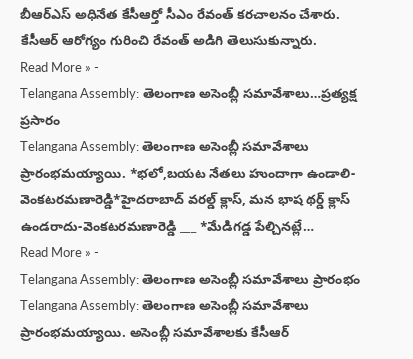బీఆర్ఎస్ అధినేత కేసీఆర్తో సీఎం రేవంత్ కరచాలనం చేశారు. కేసీఆర్ ఆరోగ్యం గురించి రేవంత్ అడిగి తెలుసుకున్నారు.
Read More » -
Telangana Assembly: తెలంగాణ అసెంబ్లీ సమావేశాలు…ప్రత్యక్ష ప్రసారం
Telangana Assembly: తెలంగాణ అసెంబ్లీ సమావేశాలు ప్రారంభమయ్యాయి. *భలో,బయట నేతలు హుందాగా ఉండాలి-వెంకటరమణారెడ్డి*హైదరాబాద్ వరల్డ్ క్లాస్, మన భాష థర్డ్ క్లాస్ ఉండరాదు-వెంకటరమణారెడ్డి ___ *మేడిగడ్డ పేల్చినట్లే…
Read More » -
Telangana Assembly: తెలంగాణ అసెంబ్లీ సమావేశాలు ప్రారంభం
Telangana Assembly: తెలంగాణ అసెంబ్లీ సమావేశాలు ప్రారంభమయ్యాయి. అసెంబ్లీ సమావేశాలకు కేసీఆర్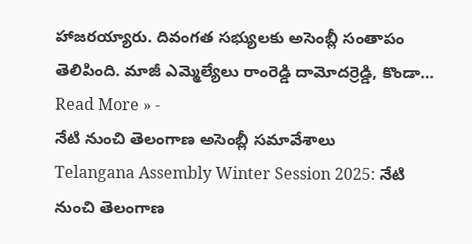హాజరయ్యారు. దివంగత సభ్యులకు అసెంబ్లీ సంతాపం తెలిపింది. మాజీ ఎమ్మెల్యేలు రాంరెడ్డి దామోదర్రెడ్డి, కొండా…
Read More » -
నేటి నుంచి తెలంగాణ అసెంబ్లీ సమావేశాలు
Telangana Assembly Winter Session 2025: నేటి నుంచి తెలంగాణ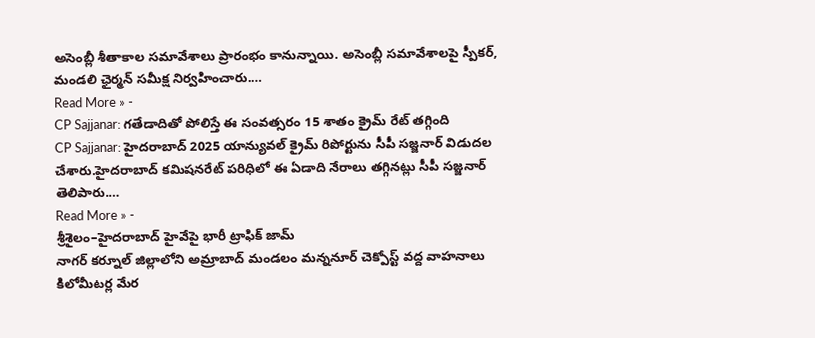అసెంబ్లీ శీతాకాల సమావేశాలు ప్రారంభం కానున్నాయి. అసెంబ్లీ సమావేశాలపై స్పీకర్, మండలి ఛైర్మన్ సమీక్ష నిర్వహించారు.…
Read More » -
CP Sajjanar: గతేడాదితో పోలిస్తే ఈ సంవత్సరం 15 శాతం క్రైమ్ రేట్ తగ్గింది
CP Sajjanar: హైదరాబాద్ 2025 యాన్యువల్ క్రైమ్ రిపోర్టును సీపీ సజ్జనార్ విడుదల చేశారు.హైదరాబాద్ కమిషనరేట్ పరిధిలో ఈ ఏడాది నేరాలు తగ్గినట్లు సీపీ సజ్జనార్ తెలిపారు.…
Read More » -
శ్రీశైలం–హైదరాబాద్ హైవేపై భారీ ట్రాఫిక్ జామ్
నాగర్ కర్నూల్ జిల్లాలోని అమ్రాబాద్ మండలం మన్ననూర్ చెక్పోస్ట్ వద్ద వాహనాలు కిలోమీటర్ల మేర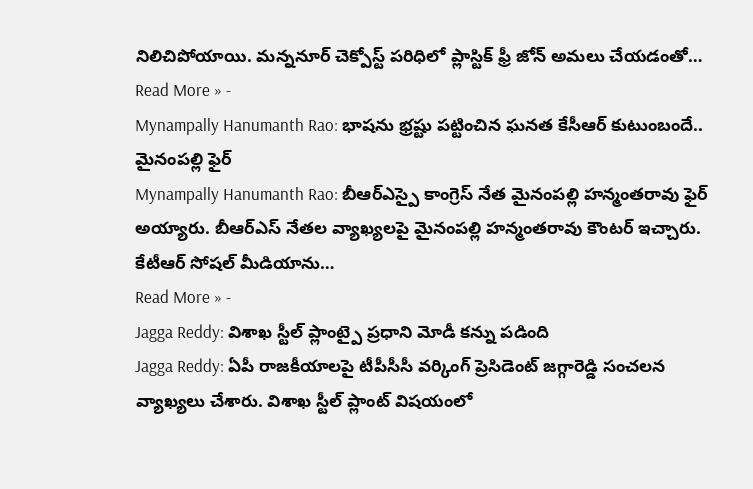నిలిచిపోయాయి. మన్ననూర్ చెక్పోస్ట్ పరిధిలో ప్లాస్టిక్ ఫ్రీ జోన్ అమలు చేయడంతో…
Read More » -
Mynampally Hanumanth Rao: భాషను భ్రష్టు పట్టించిన ఘనత కేసీఆర్ కుటుంబందే.. మైనంపల్లి ఫైర్
Mynampally Hanumanth Rao: బీఆర్ఎస్పై కాంగ్రెస్ నేత మైనంపల్లి హన్మంతరావు ఫైర్ అయ్యారు. బీఆర్ఎస్ నేతల వ్యాఖ్యలపై మైనంపల్లి హన్మంతరావు కౌంటర్ ఇచ్చారు. కేటీఆర్ సోషల్ మీడియాను…
Read More » -
Jagga Reddy: విశాఖ స్టీల్ ప్లాంట్పై ప్రధాని మోడీ కన్ను పడింది
Jagga Reddy: ఏపీ రాజకీయాలపై టీపీసీసీ వర్కింగ్ ప్రెసిడెంట్ జగ్గారెడ్డి సంచలన వ్యాఖ్యలు చేశారు. విశాఖ స్టీల్ ప్లాంట్ విషయంలో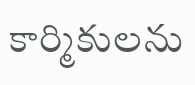కార్మికులను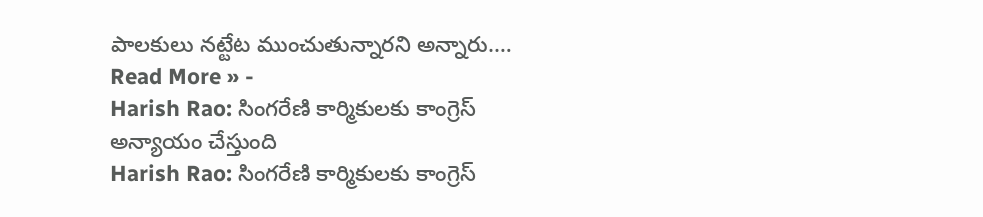పాలకులు నట్టేట ముంచుతున్నారని అన్నారు.…
Read More » -
Harish Rao: సింగరేణి కార్మికులకు కాంగ్రెస్ అన్యాయం చేస్తుంది
Harish Rao: సింగరేణి కార్మికులకు కాంగ్రెస్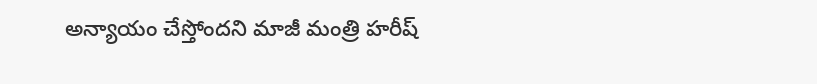అన్యాయం చేస్తోందని మాజీ మంత్రి హరీష్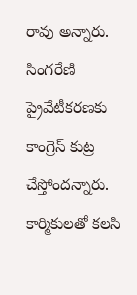రావు అన్నారు. సింగరేణి ప్రైవేటీకరణకు కాంగ్రెస్ కుట్ర చేస్తోందన్నారు. కార్మికులతో కలసి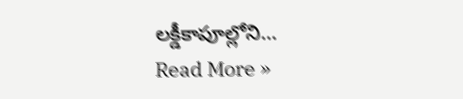లక్డీకాపూల్లోని…
Read More »